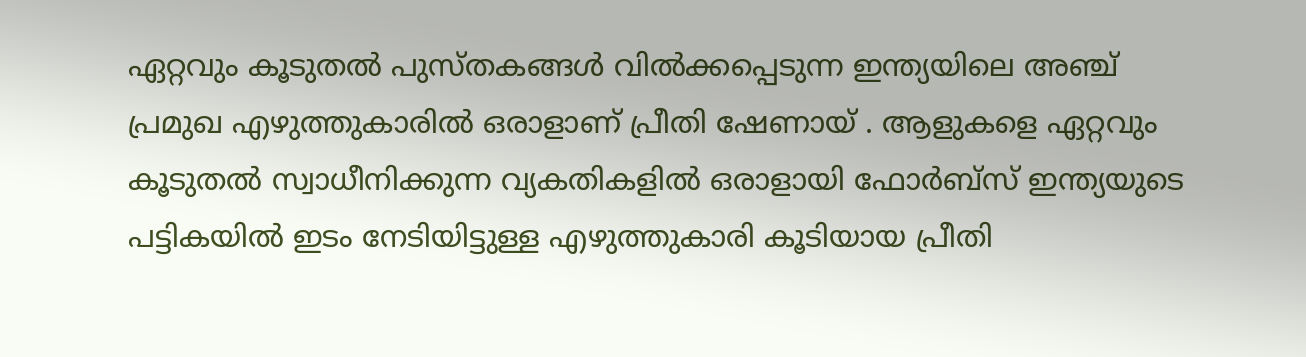ഏറ്റവും കൂടുതൽ പുസ്തകങ്ങൾ വിൽക്കപ്പെടുന്ന ഇന്ത്യയിലെ അഞ്ച് പ്രമുഖ എഴുത്തുകാരിൽ ഒരാളാണ് പ്രീതി ഷേണായ് . ആളുകളെ ഏറ്റവും കൂടുതൽ സ്വാധീനിക്കുന്ന വ്യകതികളിൽ ഒരാളായി ഫോർബ്സ് ഇന്ത്യയുടെ പട്ടികയിൽ ഇടം നേടിയിട്ടുള്ള എഴുത്തുകാരി കൂടിയായ പ്രീതി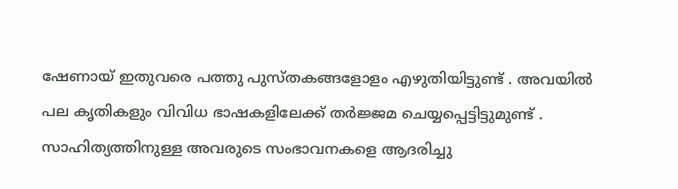ഷേണായ് ഇതുവരെ പത്തു പുസ്തകങ്ങളോളം എഴുതിയിട്ടുണ്ട് . അവയിൽ പല കൃതികളും വിവിധ ഭാഷകളിലേക്ക് തർജ്ജമ ചെയ്യപ്പെട്ടിട്ടുമുണ്ട് .
സാഹിത്യത്തിനുള്ള അവരുടെ സംഭാവനകളെ ആദരിച്ചു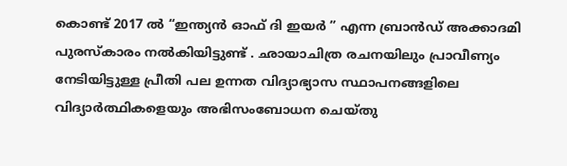കൊണ്ട് 2017 ൽ “ഇന്ത്യൻ ഓഫ് ദി ഇയർ ” എന്ന ബ്രാൻഡ് അക്കാദമി പുരസ്കാരം നൽകിയിട്ടുണ്ട് . ഛായാചിത്ര രചനയിലും പ്രാവീണ്യം നേടിയിട്ടുള്ള പ്രീതി പല ഉന്നത വിദ്യാഭ്യാസ സ്ഥാപനങ്ങളിലെ വിദ്യാർത്ഥികളെയും അഭിസംബോധന ചെയ്തു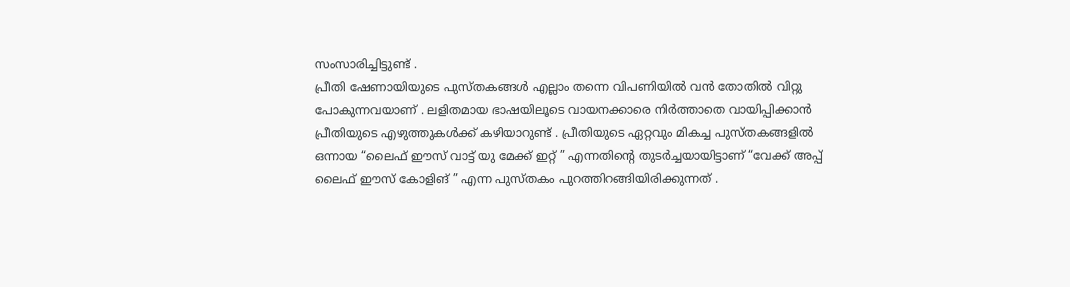സംസാരിച്ചിട്ടുണ്ട് .
പ്രീതി ഷേണായിയുടെ പുസ്തകങ്ങൾ എല്ലാം തന്നെ വിപണിയിൽ വൻ തോതിൽ വിറ്റു പോകുന്നവയാണ് . ലളിതമായ ഭാഷയിലൂടെ വായനക്കാരെ നിർത്താതെ വായിപ്പിക്കാൻ പ്രീതിയുടെ എഴുത്തുകൾക്ക് കഴിയാറുണ്ട് . പ്രീതിയുടെ ഏറ്റവും മികച്ച പുസ്തകങ്ങളിൽ ഒന്നായ “ലൈഫ് ഈസ് വാട്ട് യു മേക്ക് ഇറ്റ് ” എന്നതിന്റെ തുടർച്ചയായിട്ടാണ് “വേക്ക് അപ്പ് ലൈഫ് ഈസ് കോളിങ് ” എന്ന പുസ്തകം പുറത്തിറങ്ങിയിരിക്കുന്നത് .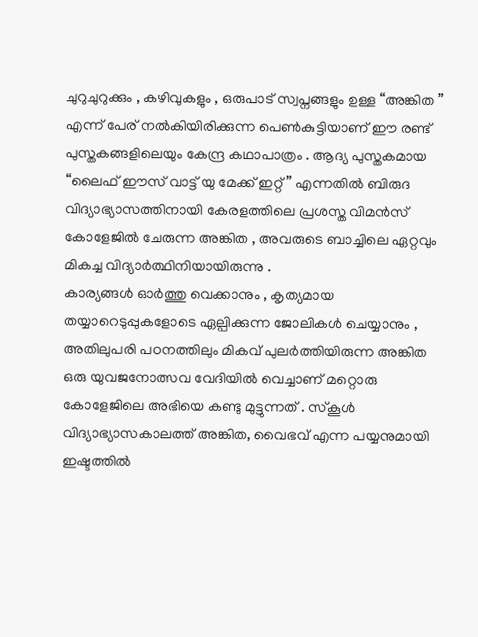ചുറുചുറുക്കും , കഴിവുകളും , ഒരുപാട് സ്വപ്നങ്ങളും ഉള്ള “അങ്കിത ” എന്ന് പേര് നൽകിയിരിക്കുന്ന പെൺകുട്ടിയാണ് ഈ രണ്ട് പുസ്തകങ്ങളിലെയും കേന്ദ്ര കഥാപാത്രം . ആദ്യ പുസ്തകമായ “ലൈഫ് ഈസ് വാട്ട് യു മേക്ക് ഇറ്റ് ” എന്നതിൽ ബിരുദ വിദ്യാഭ്യാസത്തിനായി കേരളത്തിലെ പ്രശസ്ത വിമൻസ് കോളേജിൽ ചേരുന്ന അങ്കിത , അവരുടെ ബാച്ചിലെ ഏറ്റവും മികച്ച വിദ്യാർത്ഥിനിയായിരുന്നു .
കാര്യങ്ങൾ ഓർത്തു വെക്കാനും , കൃത്യമായ തയ്യാറെടുപ്പുകളോടെ ഏല്പിക്കുന്ന ജോലികൾ ചെയ്യാനും , അതിലുപരി പഠനത്തിലും മികവ് പുലർത്തിയിരുന്ന അങ്കിത ഒരു യുവജനോത്സവ വേദിയിൽ വെച്ചാണ് മറ്റൊരു കോളേജിലെ അഭിയെ കണ്ടു മുട്ടുന്നത് . സ്കൂൾ വിദ്യാഭ്യാസകാലത്ത് അങ്കിത, വൈഭവ് എന്ന പയ്യനുമായി ഇഷ്ടത്തിൽ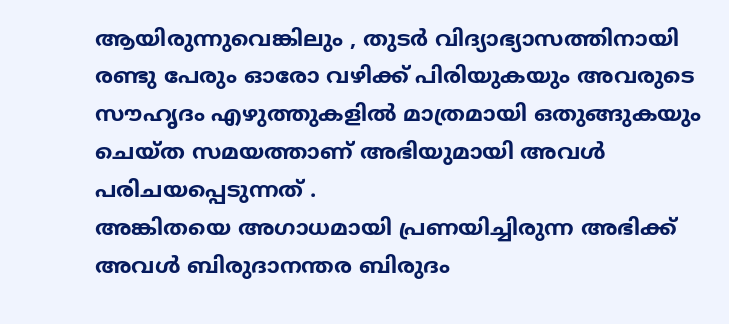ആയിരുന്നുവെങ്കിലും , തുടർ വിദ്യാഭ്യാസത്തിനായി രണ്ടു പേരും ഓരോ വഴിക്ക് പിരിയുകയും അവരുടെ സൗഹൃദം എഴുത്തുകളിൽ മാത്രമായി ഒതുങ്ങുകയും ചെയ്ത സമയത്താണ് അഭിയുമായി അവൾ പരിചയപ്പെടുന്നത് .
അങ്കിതയെ അഗാധമായി പ്രണയിച്ചിരുന്ന അഭിക്ക് അവൾ ബിരുദാനന്തര ബിരുദം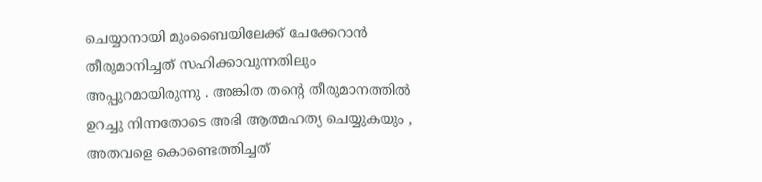ചെയ്യാനായി മുംബൈയിലേക്ക് ചേക്കേറാൻ തീരുമാനിച്ചത് സഹിക്കാവുന്നതിലും അപ്പുറമായിരുന്നു . അങ്കിത തന്റെ തീരുമാനത്തിൽ ഉറച്ചു നിന്നതോടെ അഭി ആത്മഹത്യ ചെയ്യുകയും , അതവളെ കൊണ്ടെത്തിച്ചത്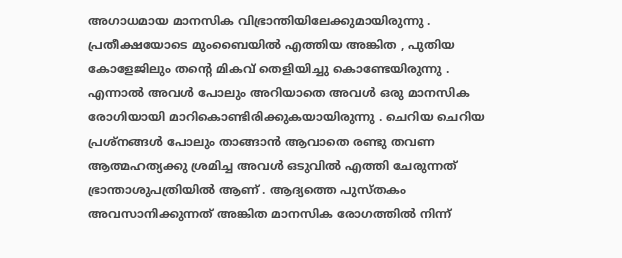അഗാധമായ മാനസിക വിഭ്രാന്തിയിലേക്കുമായിരുന്നു . പ്രതീക്ഷയോടെ മുംബൈയിൽ എത്തിയ അങ്കിത , പുതിയ കോളേജിലും തന്റെ മികവ് തെളിയിച്ചു കൊണ്ടേയിരുന്നു . എന്നാൽ അവൾ പോലും അറിയാതെ അവൾ ഒരു മാനസിക രോഗിയായി മാറികൊണ്ടിരിക്കുകയായിരുന്നു . ചെറിയ ചെറിയ പ്രശ്നങ്ങൾ പോലും താങ്ങാൻ ആവാതെ രണ്ടു തവണ ആത്മഹത്യക്കു ശ്രമിച്ച അവൾ ഒടുവിൽ എത്തി ചേരുന്നത് ഭ്രാന്താശുപത്രിയിൽ ആണ് . ആദ്യത്തെ പുസ്തകം അവസാനിക്കുന്നത് അങ്കിത മാനസിക രോഗത്തിൽ നിന്ന്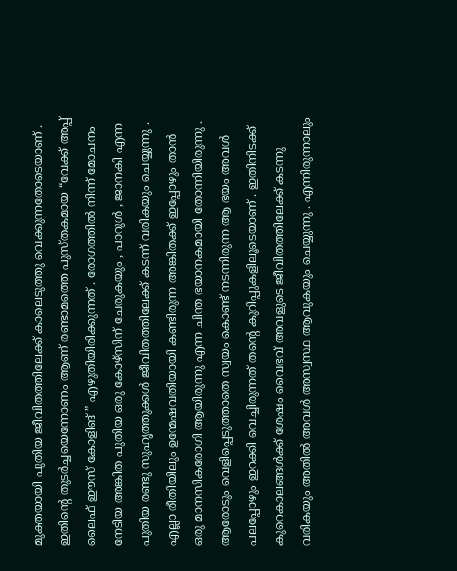മുക്തയായി പുതിയ ജീവിതത്തിലേക്ക് കാലെടുത്തു വെക്കുന്നതോടെയാണ് .
ഇതിന്റെ തുടർച്ചയെന്നോണം ആണ് രണ്ടാമത്തെ പുസ്തകമായ “വേക്ക് അപ്പ് ലൈഫ് ഈസ് കോളിങ് ” എഴുതിയിരിക്കുന്നത് . രോഗത്തിൽ നിന്ന് മോചനം നേടിയ അങ്കിത പുതിയ ഒരു കോഴ്സിന് ചേരുകയും , പാറുൾ , ജാനകി എന്ന പുതിയ രണ്ടു സുഹൃത്തുക്കൾ ജീവിതത്തിലേക്ക് കടന്ന് വരികയും ചെയ്യുന്നു . എല്ലാ രീതിയിലും ഉന്മേഷവതിയായി കണ്ടിരുന്ന അങ്കിതക്ക് ഇപ്പോഴും താൻ ഒരു മാനസികരോഗി ആയിരുന്നു എന്ന ചിന്ത ഭയാനകമായി തോന്നിയിരുന്നു . ആരോടും വെളിപ്പെടുത്താതെ സ്വയം കൊണ്ട് നടന്നിരുന്ന ആ ഭയം അവൾ പലപ്പോഴും ഇറക്കി വെച്ചിരുന്നത് തന്റെ കുറിപ്പുകളിലൂടെയാണ് . ഇതിനിടക്ക് കുറെകാലങ്ങൾക്ക് ശേഷം വൈഭവ് അവളുടെ ജീവിതത്തിലേക്ക് കടന്നു വരികയും അതിൽ അവൾ അസ്വസ്ഥ ആവുകയും ചെയ്യുന്നു . എന്നിരുന്നാലും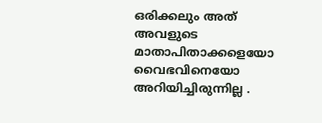ഒരിക്കലും അത് അവളുടെ മാതാപിതാക്കളെയോ വൈഭവിനെയോ അറിയിച്ചിരുന്നില്ല .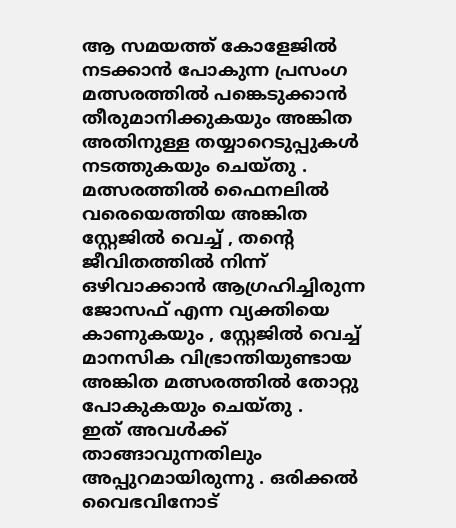ആ സമയത്ത് കോളേജിൽ നടക്കാൻ പോകുന്ന പ്രസംഗ മത്സരത്തിൽ പങ്കെടുക്കാൻ തീരുമാനിക്കുകയും അങ്കിത അതിനുള്ള തയ്യാറെടുപ്പുകൾ നടത്തുകയും ചെയ്തു . മത്സരത്തിൽ ഫൈനലിൽ വരെയെത്തിയ അങ്കിത സ്റ്റേജിൽ വെച്ച് , തന്റെ ജീവിതത്തിൽ നിന്ന് ഒഴിവാക്കാൻ ആഗ്രഹിച്ചിരുന്ന ജോസഫ് എന്ന വ്യക്തിയെ കാണുകയും , സ്റ്റേജിൽ വെച്ച് മാനസിക വിഭ്രാന്തിയുണ്ടായ അങ്കിത മത്സരത്തിൽ തോറ്റു പോകുകയും ചെയ്തു .
ഇത് അവൾക്ക് താങ്ങാവുന്നതിലും അപ്പുറമായിരുന്നു . ഒരിക്കൽ വൈഭവിനോട്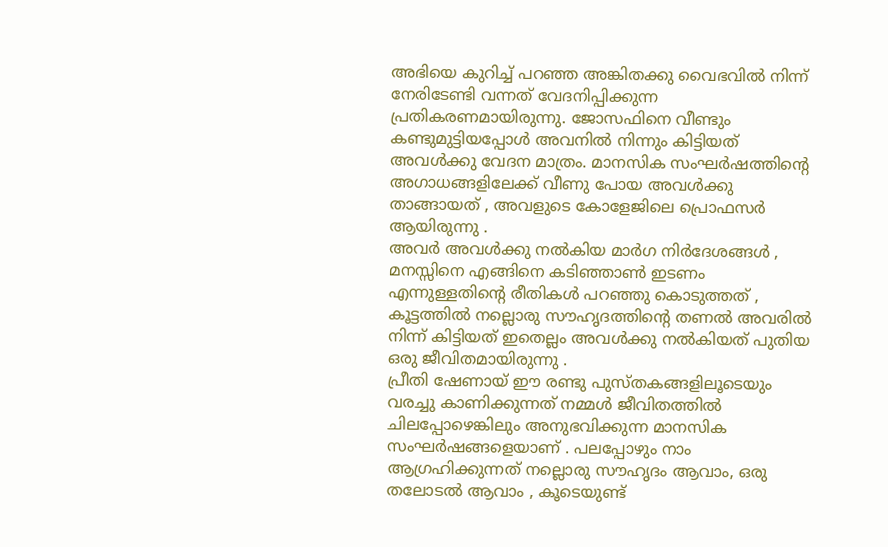അഭിയെ കുറിച്ച് പറഞ്ഞ അങ്കിതക്കു വൈഭവിൽ നിന്ന് നേരിടേണ്ടി വന്നത് വേദനിപ്പിക്കുന്ന പ്രതികരണമായിരുന്നു. ജോസഫിനെ വീണ്ടും കണ്ടുമുട്ടിയപ്പോൾ അവനിൽ നിന്നും കിട്ടിയത് അവൾക്കു വേദന മാത്രം. മാനസിക സംഘർഷത്തിന്റെ അഗാധങ്ങളിലേക്ക് വീണു പോയ അവൾക്കു താങ്ങായത് , അവളുടെ കോളേജിലെ പ്രൊഫസർ ആയിരുന്നു .
അവർ അവൾക്കു നൽകിയ മാർഗ നിർദേശങ്ങൾ , മനസ്സിനെ എങ്ങിനെ കടിഞ്ഞാൺ ഇടണം എന്നുള്ളതിന്റെ രീതികൾ പറഞ്ഞു കൊടുത്തത് , കൂട്ടത്തിൽ നല്ലൊരു സൗഹൃദത്തിന്റെ തണൽ അവരിൽ നിന്ന് കിട്ടിയത് ഇതെല്ലം അവൾക്കു നൽകിയത് പുതിയ ഒരു ജീവിതമായിരുന്നു .
പ്രീതി ഷേണായ് ഈ രണ്ടു പുസ്തകങ്ങളിലൂടെയും വരച്ചു കാണിക്കുന്നത് നമ്മൾ ജീവിതത്തിൽ ചിലപ്പോഴെങ്കിലും അനുഭവിക്കുന്ന മാനസിക സംഘർഷങ്ങളെയാണ് . പലപ്പോഴും നാം ആഗ്രഹിക്കുന്നത് നല്ലൊരു സൗഹൃദം ആവാം, ഒരു തലോടൽ ആവാം , കൂടെയുണ്ട്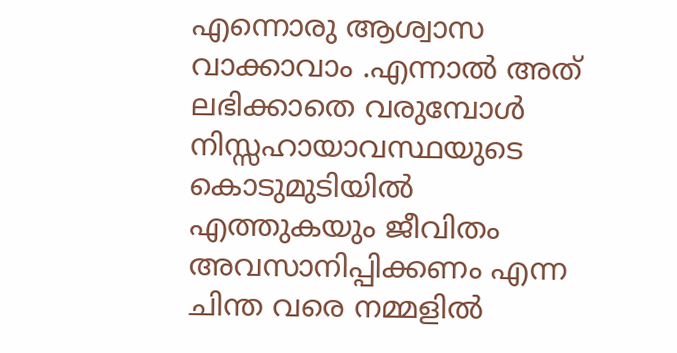എന്നൊരു ആശ്വാസ വാക്കാവാം .എന്നാൽ അത് ലഭിക്കാതെ വരുമ്പോൾ നിസ്സഹായാവസ്ഥയുടെ കൊടുമുടിയിൽ എത്തുകയും ജീവിതം അവസാനിപ്പിക്കണം എന്ന ചിന്ത വരെ നമ്മളിൽ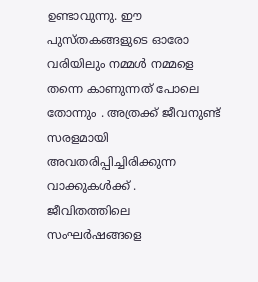ഉണ്ടാവുന്നു. ഈ പുസ്തകങ്ങളുടെ ഓരോ വരിയിലും നമ്മൾ നമ്മളെ തന്നെ കാണുന്നത് പോലെ തോന്നും . അത്രക്ക് ജീവനുണ്ട് സരളമായി അവതരിപ്പിച്ചിരിക്കുന്ന വാക്കുകൾക്ക് .
ജീവിതത്തിലെ സംഘർഷങ്ങളെ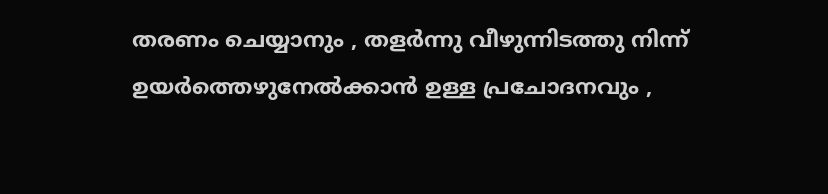തരണം ചെയ്യാനും , തളർന്നു വീഴുന്നിടത്തു നിന്ന് ഉയർത്തെഴുനേൽക്കാൻ ഉള്ള പ്രചോദനവും ,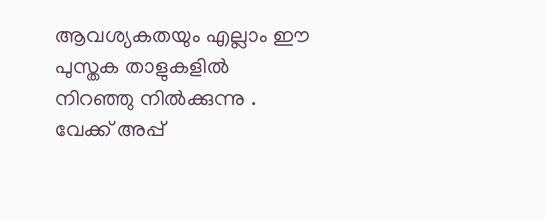ആവശ്യകതയും എല്ലാം ഈ പുസ്തക താളുകളിൽ നിറഞ്ഞു നിൽക്കുന്നു .
വേക്ക് അപ്പ്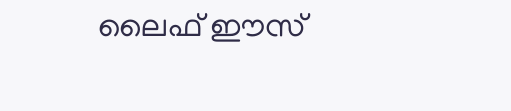ലൈഫ് ഈസ്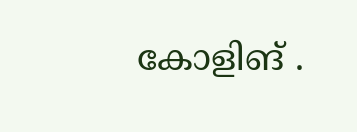കോളിങ് .